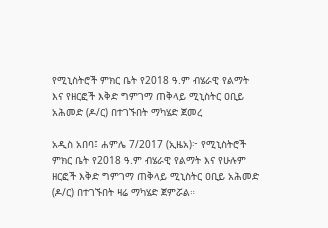የሚኒስትሮች ምክር ቤት የ2018 ዓ.ም ብሄራዊ የልማት እና የዘርፎች እቅድ ግምገማ ጠቅላይ ሚኒስትር ዐቢይ አሕመድ (ዶ/ር) በተገኙበት ማካሄድ ጀመረ

አዲስ አበባ፤ ሐምሌ 7/2017 (ኢዜአ)፦ የሚኒስትሮች ምክር ቤት የ2018 ዓ.ም ብሄራዊ የልማት እና የሁሉም ዘርፎች እቅድ ግምገማ ጠቅላይ ሚኒስትር ዐቢይ አሕመድ (ዶ/ር) በተገኙበት ዛሬ ማካሄድ ጀምሯል።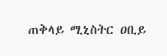ጠቅላይ ሚኒስትር ዐቢይ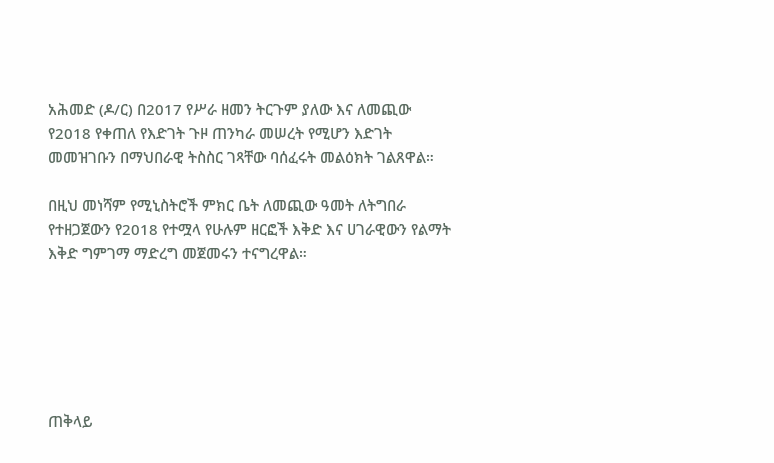አሕመድ (ዶ/ር) በ2017 የሥራ ዘመን ትርጉም ያለው እና ለመጪው የ2018 የቀጠለ የእድገት ጉዞ ጠንካራ መሠረት የሚሆን እድገት መመዝገቡን በማህበራዊ ትስስር ገጻቸው ባሰፈሩት መልዕክት ገልጸዋል።

በዚህ መነሻም የሚኒስትሮች ምክር ቤት ለመጪው ዓመት ለትግበራ የተዘጋጀውን የ2018 የተሟላ የሁሉም ዘርፎች እቅድ እና ሀገራዊውን የልማት እቅድ ግምገማ ማድረግ መጀመሩን ተናግረዋል።






ጠቅላይ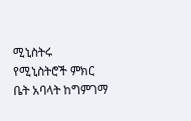ሚኒስትሩ የሚኒስትሮች ምክር ቤት አባላት ከግምገማ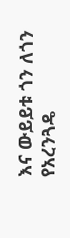እና ውይይቱ ጎን ለጎን የአረንጓዴ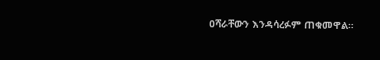ዐሻራቸውን እንዳሳረፉም ጠቁመዋል።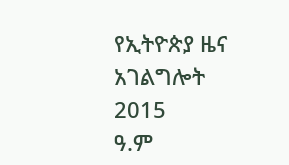የኢትዮጵያ ዜና አገልግሎት
2015
ዓ.ም